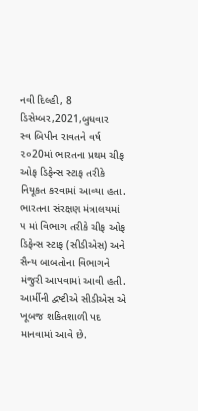નવી દિલ્હી, 8 ડિસેમ્બર,2021,બુધવાર
સ્વ બિપીન રાવતને વર્ષ ૨૦20માં ભારતના પ્રથમ ચીફ ઓફ ડિફેન્સ સ્ટાફ તરીકે નિયૂકત કરવામાં આવ્યા હતા. ભારતના સંરક્ષણ મંત્રાલયમાં ૫ માં વિભાગ તરીકે ચીફ ઓફ ડિફેન્સ સ્ટાફ (સીડીએસ) અને સૈન્ય બાબતોના વિભાગને મંજુરી આપવામાં આવી હતી. આર્મીની દ્વષ્ટીએ સીડીએસ એ ખૂબજ શકિતશાળી પદ માનવામાં આવે છે.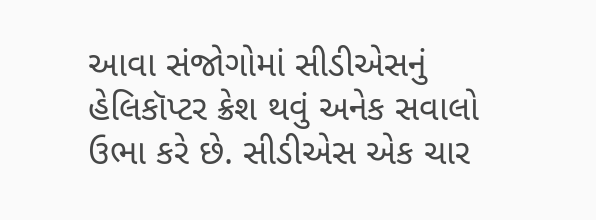આવા સંજોગોમાં સીડીએસનું હેલિકૉપ્ટર ક્રેશ થવું અનેક સવાલો ઉભા કરે છે. સીડીએસ એક ચાર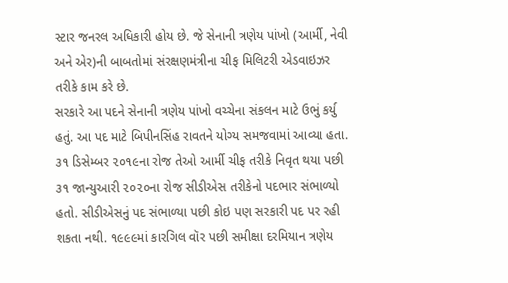સ્ટાર જનરલ અધિકારી હોય છે. જે સેનાની ત્રણેય પાંખો (આર્મી, નેવી અને એર)ની બાબતોમાં સંરક્ષણમંત્રીના ચીફ મિલિટરી એડવાઇઝર તરીકે કામ કરે છે.
સરકારે આ પદને સેનાની ત્રણેય પાંખો વચ્ચેના સંકલન માટે ઉભું કર્યુ હતું. આ પદ માટે બિપીનસિંહ રાવતને યોગ્ય સમજવામાં આવ્યા હતા. ૩૧ ડિસેમ્બર ૨૦૧૯ના રોજ તેઓ આર્મી ચીફ તરીકે નિવૃત થયા પછી ૩૧ જાન્યુઆરી ૨૦૨૦ના રોજ સીડીએસ તરીકેનો પદભાર સંભાળ્યો હતો. સીડીએસનું પદ સંભાળ્યા પછી કોઇ પણ સરકારી પદ પર રહી શકતા નથી. ૧૯૯૯માં કારગિલ વૉર પછી સમીક્ષા દરમિયાન ત્રણેય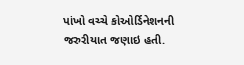પાંખો વચ્ચે કોઓર્ડિનેશનની જરુરીયાત જણાઇ હતી.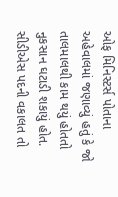ઓફ મિનિસ્ટર્સ પોતાના અહેવાલમાં જણાવ્યું હતું કે જો તાલમાલથી કામ થયું હોતતો નુકસાન ઘટાડી શકાયું હોત. સીડીએસ પદની વકાલત તો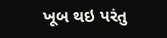ખૂબ થઇ પરંતુ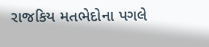રાજકિય મતભેદોના પગલે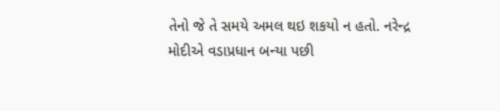તેનો જે તે સમયે અમલ થઇ શકયો ન હતો. નરેન્દ્ર મોદીએ વડાપ્રધાન બન્યા પછી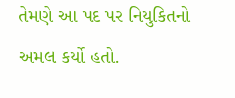તેમણે આ પદ પર નિયુકિતનો અમલ કર્યો હતો.